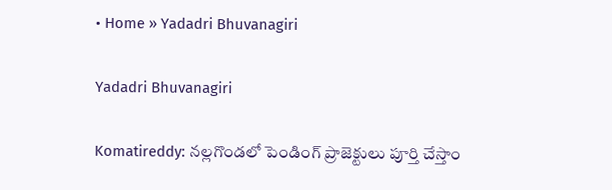• Home » Yadadri Bhuvanagiri

Yadadri Bhuvanagiri

Komatireddy: నల్లగొండలో పెండింగ్ ప్రాజెక్టులు పూర్తి చేస్తాం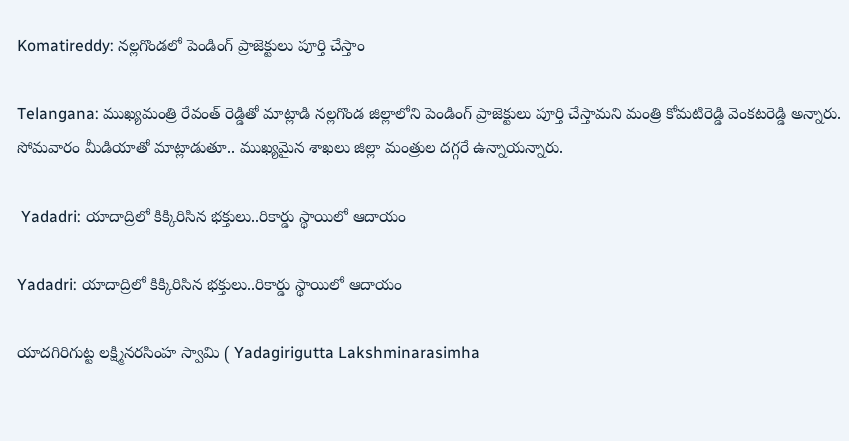Komatireddy: నల్లగొండలో పెండింగ్ ప్రాజెక్టులు పూర్తి చేస్తాం

Telangana: ముఖ్యమంత్రి రేవంత్ రెడ్డితో మాట్లాడి నల్లగొండ జిల్లాలోని పెండింగ్ ప్రాజెక్టులు పూర్తి చేస్తామని మంత్రి కోమటిరెడ్డి వెంకటరెడ్డి అన్నారు. సోమవారం మీడియాతో మాట్లాడుతూ.. ముఖ్యమైన శాఖలు జిల్లా మంత్రుల దగ్గరే ఉన్నాయన్నారు.

 Yadadri: యాదాద్రిలో కిక్కిరిసిన భక్తులు..రికార్డు స్థాయిలో ఆదాయం

Yadadri: యాదాద్రిలో కిక్కిరిసిన భక్తులు..రికార్డు స్థాయిలో ఆదాయం

యాదగిరిగుట్ట లక్ష్మినరసింహ స్వామి ( Yadagirigutta Lakshminarasimha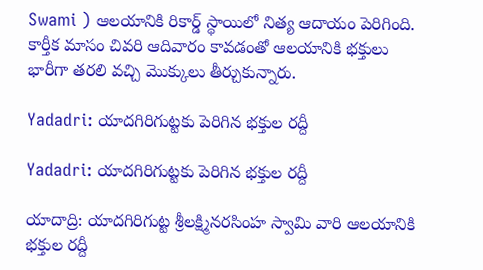Swami ) ఆలయానికి రికార్డ్ స్థాయిలో నిత్య ఆదాయం పెరిగింది. కార్తీక మాసం చివరి ఆదివారం కావడంతో ఆలయానికి భక్తులు భారీగా తరలి వచ్చి మొక్కులు తీర్చుకున్నారు.

Yadadri: యాదగిరిగుట్టకు పెరిగిన భక్తుల రద్దీ

Yadadri: యాదగిరిగుట్టకు పెరిగిన భక్తుల రద్దీ

యాదాద్రి: యాదగిరిగుట్ట శ్రీలక్ష్మినరసింహ స్వామి వారి ఆలయానికి భక్తుల రద్దీ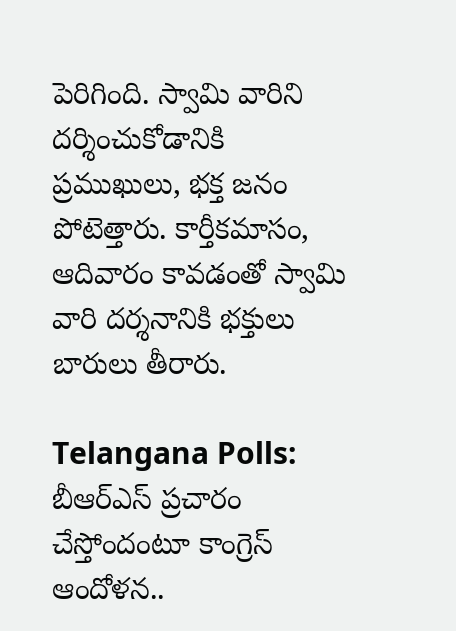పెరిగింది. స్వామి వారిని దర్శించుకోడానికి ప్రముఖులు, భక్త జనం పోటెత్తారు. కార్తీకమాసం, ఆదివారం కావడంతో స్వామి వారి దర్శనానికి భక్తులు బారులు తీరారు.

Telangana Polls: బీఆర్ఎస్ ప్రచారం చేస్తోందంటూ కాంగ్రెస్ ఆందోళన..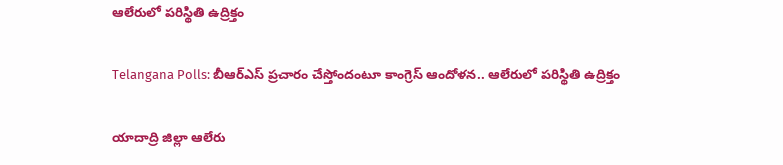ఆలేరులో పరిస్థితి ఉద్రిక్తం

Telangana Polls: బీఆర్ఎస్ ప్రచారం చేస్తోందంటూ కాంగ్రెస్ ఆందోళన.. ఆలేరులో పరిస్థితి ఉద్రిక్తం

యాదాద్రి జిల్లా ఆలేరు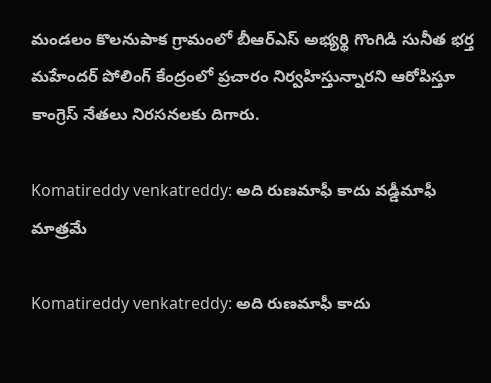మండలం కొలనుపాక గ్రామంలో బీఆర్ఎస్ అభ్యర్థి గొంగిడి సునీత భర్త మహేందర్ పోలింగ్ కేంద్రంలో ప్రచారం నిర్వహిస్తున్నారని ఆరోపిస్తూ కాంగ్రెస్ నేతలు నిరసనలకు దిగారు.

Komatireddy venkatreddy: అది రుణమాఫీ కాదు వడ్డీమాఫీ మాత్రమే

Komatireddy venkatreddy: అది రుణమాఫీ కాదు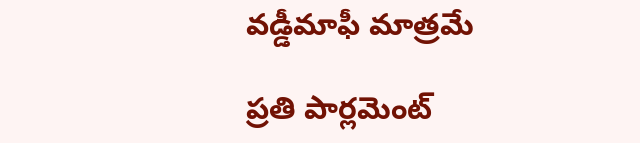వడ్డీమాఫీ మాత్రమే

ప్రతి పార్లమెంట్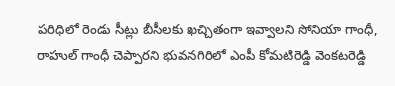పరిధిలో రెండు సీట్లు బీసీలకు ఖచ్చితంగా ఇవ్వాలని సోనియా గాంధీ, రాహుల్ గాంధీ చెప్పారని భువనగిరిలో ఎంపీ కోమటిరెడ్డి వెంకటరెడ్డి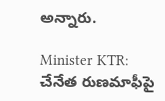అన్నారు.

Minister KTR: చేనేత రుణమాఫీపై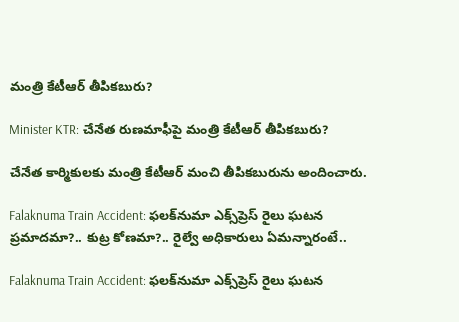మంత్రి కేటీఆర్ తీపికబురు?

Minister KTR: చేనేత రుణమాఫీపై మంత్రి కేటీఆర్ తీపికబురు?

చేనేత కార్మికులకు మంత్రి కేటీఆర్ మంచి తీపికబురును అందించారు.

Falaknuma Train Accident: ఫలక్‌నుమా ఎక్స్‌ప్రెస్ రైలు ఘటన ప్రమాదమా?.. కుట్ర కోణమా?.. రైల్వే అధికారులు ఏమన్నారంటే..

Falaknuma Train Accident: ఫలక్‌నుమా ఎక్స్‌ప్రెస్ రైలు ఘటన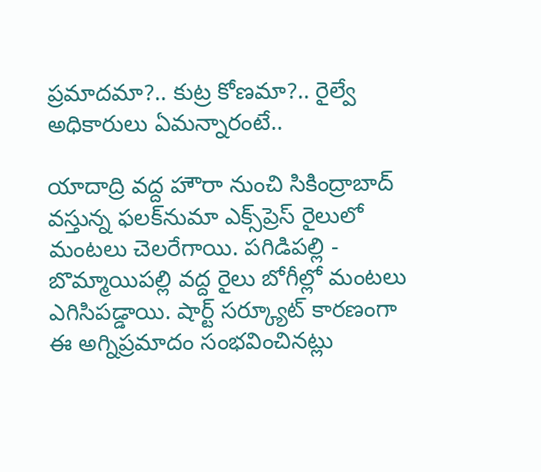ప్రమాదమా?.. కుట్ర కోణమా?.. రైల్వే అధికారులు ఏమన్నారంటే..

యాదాద్రి వద్ద హౌరా నుంచి సికింద్రాబాద్ వస్తున్న ఫలక్‌నుమా ఎక్స్‌ప్రెస్ రైలులో మంటలు చెలరేగాయి. పగిడిపల్లి - బొమ్మాయిపల్లి వద్ద రైలు బోగీల్లో మంటలు ఎగిసిపడ్డాయి. షార్ట్‌ సర్క్యూట్ కారణంగా ఈ అగ్నిప్రమాదం సంభవించినట్లు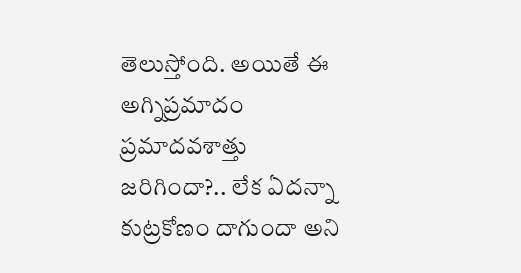తెలుస్తోంది. అయితే ఈ అగ్నిప్రమాదం ప్రమాదవశాత్తు జరిగిందా?.. లేక ఏదన్నా కుట్రకోణం దాగుందా అని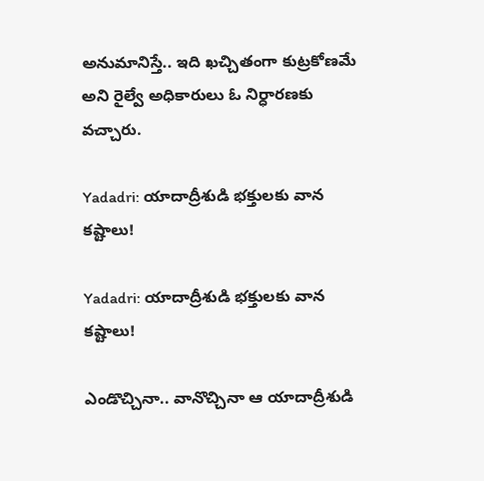అనుమానిస్తే.. ఇది ఖచ్చితంగా కుట్రకోణమే అని రైల్వే అధికారులు ఓ నిర్ధారణకు వచ్చారు.

Yadadri: యాదాద్రీశుడి భక్తులకు వాన కష్టాలు!

Yadadri: యాదాద్రీశుడి భక్తులకు వాన కష్టాలు!

ఎండొచ్చినా.. వానొచ్చినా ఆ యాదాద్రీశుడి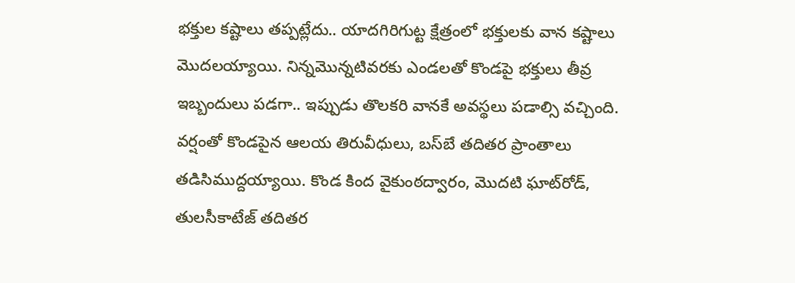భక్తుల కష్టాలు తప్పట్లేదు.. యాదగిరిగుట్ట క్షేత్రంలో భక్తులకు వాన కష్టాలు మొదలయ్యాయి. నిన్నమొన్నటివరకు ఎండలతో కొండపై భక్తులు తీవ్ర ఇబ్బందులు పడగా.. ఇప్పుడు తొలకరి వానకే అవస్థలు పడాల్సి వచ్చింది. వర్షంతో కొండపైన ఆలయ తిరువీధులు, బస్‌బే తదితర ప్రాంతాలు తడిసిముద్దయ్యాయి. కొండ కింద వైకుంఠద్వారం, మొదటి ఘాట్‌రోడ్‌, తులసీకాటేజ్‌ తదితర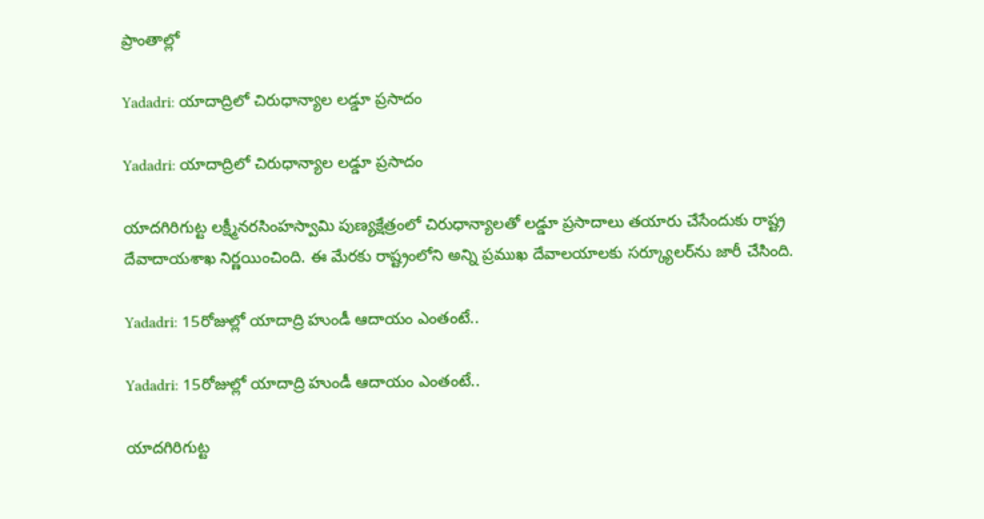ప్రాంతాల్లో

Yadadri: యాదాద్రిలో చిరుధాన్యాల లడ్డూ ప్రసాదం

Yadadri: యాదాద్రిలో చిరుధాన్యాల లడ్డూ ప్రసాదం

యాదగిరిగుట్ట లక్ష్మీనరసింహస్వామి పుణ్యక్షేత్రంలో చిరుధాన్యాలతో లడ్డూ ప్రసాదాలు తయారు చేసేందుకు రాష్ట్ర దేవాదాయశాఖ నిర్ణయించింది. ఈ మేరకు రాష్ట్రంలోని అన్ని ప్రముఖ దేవాలయాలకు సర్క్యూలర్‌ను జారీ చేసింది.

Yadadri: 15రోజుల్లో యాదాద్రి హుండీ ఆదాయం ఎంతంటే..

Yadadri: 15రోజుల్లో యాదాద్రి హుండీ ఆదాయం ఎంతంటే..

యాదగిరిగుట్ట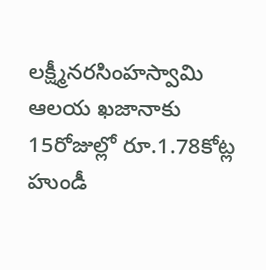లక్ష్మీనరసింహస్వామి ఆలయ ఖజానాకు 15రోజుల్లో రూ.1.78కోట్ల హుండీ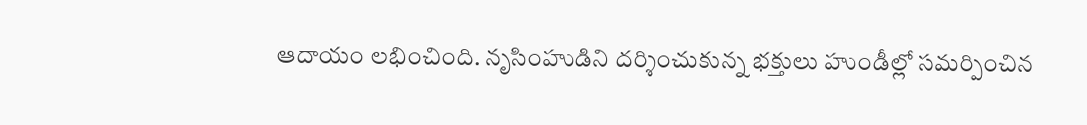ఆదాయం లభించింది. నృసింహుడిని దర్శించుకున్న భక్తులు హుండీల్లో సమర్పించిన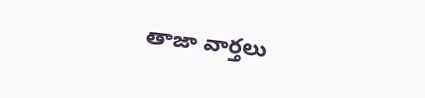తాజా వార్తలు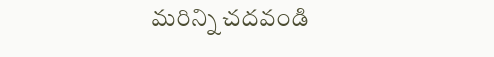మరిన్ని చదవండి